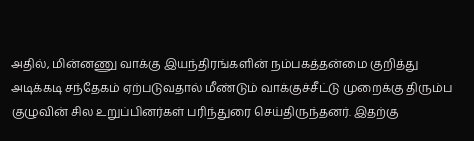அதில், மின்னணு வாக்கு இயந்திரங்களின் நம்பகத்தன்மை குறித்து அடிக்கடி சந்தேகம் ஏற்படுவதால் மீண்டும் வாக்குச்சீட்டு முறைக்கு திரும்ப குழுவின் சில உறுப்பினர்கள் பரிந்துரை செய்திருந்தனர். இதற்கு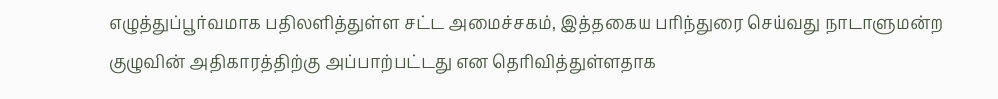எழுத்துப்பூர்வமாக பதிலளித்துள்ள சட்ட அமைச்சகம், இத்தகைய பரிந்துரை செய்வது நாடாளுமன்ற குழுவின் அதிகாரத்திற்கு அப்பாற்பட்டது என தெரிவித்துள்ளதாக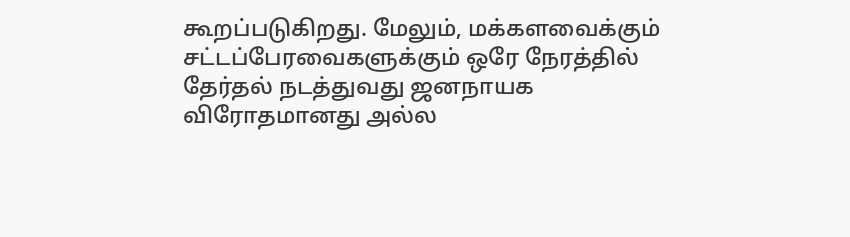கூறப்படுகிறது. மேலும், மக்களவைக்கும் சட்டப்பேரவைகளுக்கும் ஒரே நேரத்தில் தேர்தல் நடத்துவது ஜனநாயக விரோதமானது அல்ல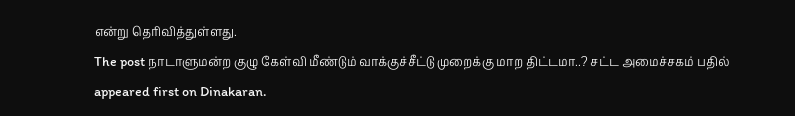என்று தெரிவித்துள்ளது.
The post நாடாளுமன்ற குழு கேள்வி மீண்டும் வாக்குச்சீட்டு முறைக்கு மாற திட்டமா..? சட்ட அமைச்சகம் பதில் appeared first on Dinakaran.